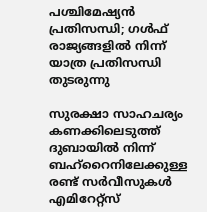പശ്ചിമേഷ്യന്‍ പ്രതിസന്ധി; ഗള്‍ഫ് രാജ്യങ്ങളില്‍ നിന്ന് യാത്ര പ്രതിസന്ധി തുടരുന്നു

സുരക്ഷാ സാഹചര്യം കണക്കിലെടുത്ത് ദുബായില്‍ നിന്ന് ബഹ്‌റൈനിലേക്കുള്ള രണ്ട് സര്‍വീസുകള്‍ എമിറേറ്റ്‌സ്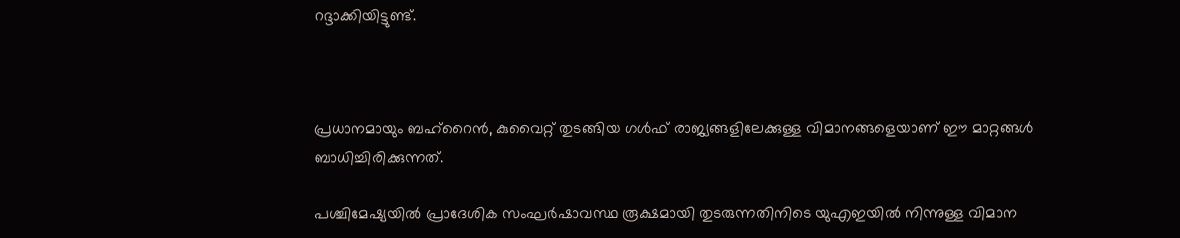റദ്ദാക്കിയിട്ടുണ്ട്.



പ്രധാനമായും ബഹ്‌റൈന്‍, കുവൈറ്റ് തുടങ്ങിയ ഗള്‍ഫ് രാജ്യങ്ങളിലേക്കുള്ള വിമാനങ്ങളെയാണ് ഈ മാറ്റങ്ങള്‍ ബാധിച്ചിരിക്കുന്നത്.

പശ്ചിമേഷ്യയില്‍ പ്രാദേശിക സംഘര്‍ഷാവസ്ഥ രൂക്ഷമായി തുടരുന്നതിനിടെ യുഎഇയില്‍ നിന്നുള്ള വിമാന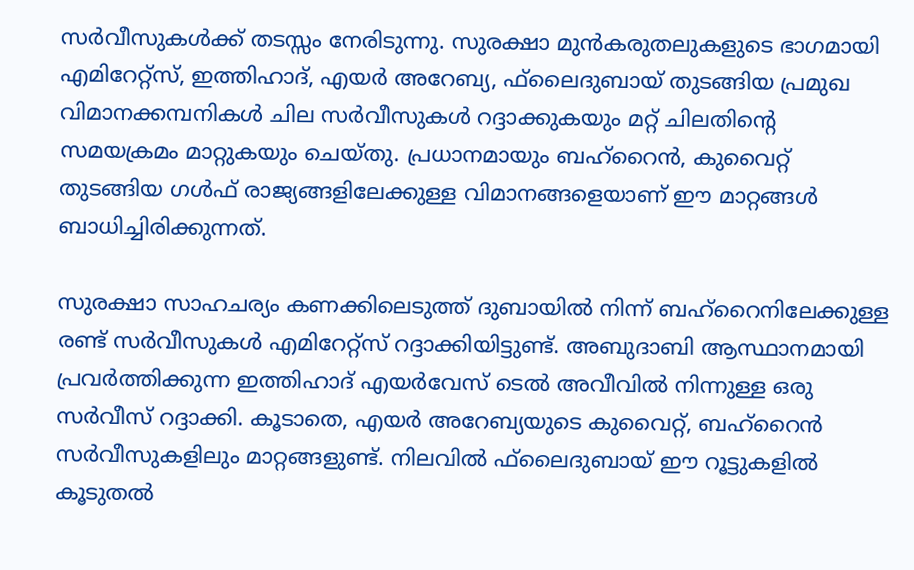സര്‍വീസുകള്‍ക്ക് തടസ്സം നേരിടുന്നു. സുരക്ഷാ മുന്‍കരുതലുകളുടെ ഭാഗമായി എമിറേറ്റ്‌സ്, ഇത്തിഹാദ്, എയര്‍ അറേബ്യ, ഫ്‌ലൈദുബായ് തുടങ്ങിയ പ്രമുഖ വിമാനക്കമ്പനികള്‍ ചില സര്‍വീസുകള്‍ റദ്ദാക്കുകയും മറ്റ് ചിലതിന്റെ സമയക്രമം മാറ്റുകയും ചെയ്തു. പ്രധാനമായും ബഹ്‌റൈന്‍, കുവൈറ്റ് തുടങ്ങിയ ഗള്‍ഫ് രാജ്യങ്ങളിലേക്കുള്ള വിമാനങ്ങളെയാണ് ഈ മാറ്റങ്ങള്‍ ബാധിച്ചിരിക്കുന്നത്.

സുരക്ഷാ സാഹചര്യം കണക്കിലെടുത്ത് ദുബായില്‍ നിന്ന് ബഹ്‌റൈനിലേക്കുള്ള രണ്ട് സര്‍വീസുകള്‍ എമിറേറ്റ്‌സ് റദ്ദാക്കിയിട്ടുണ്ട്. അബുദാബി ആസ്ഥാനമായി പ്രവര്‍ത്തിക്കുന്ന ഇത്തിഹാദ് എയര്‍വേസ് ടെല്‍ അവീവില്‍ നിന്നുള്ള ഒരു സര്‍വീസ് റദ്ദാക്കി. കൂടാതെ, എയര്‍ അറേബ്യയുടെ കുവൈറ്റ്, ബഹ്‌റൈന്‍ സര്‍വീസുകളിലും മാറ്റങ്ങളുണ്ട്. നിലവില്‍ ഫ്‌ലൈദുബായ് ഈ റൂട്ടുകളില്‍ കൂടുതല്‍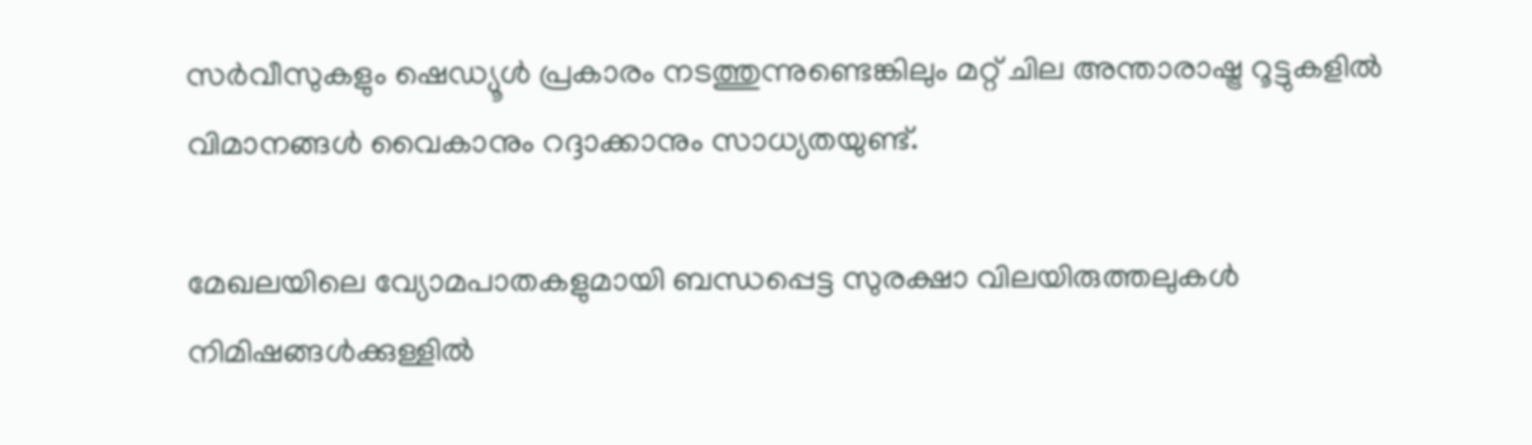സര്‍വീസുകളും ഷെഡ്യൂള്‍ പ്രകാരം നടത്തുന്നുണ്ടെങ്കിലും മറ്റ് ചില അന്താരാഷ്ട്ര റൂട്ടുകളില്‍ വിമാനങ്ങള്‍ വൈകാനും റദ്ദാക്കാനും സാധ്യതയുണ്ട്.

മേഖലയിലെ വ്യോമപാതകളുമായി ബന്ധപ്പെട്ട സുരക്ഷാ വിലയിരുത്തലുകള്‍ നിമിഷങ്ങള്‍ക്കുള്ളില്‍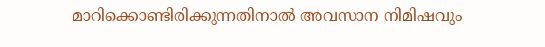മാറിക്കൊണ്ടിരിക്കുന്നതിനാല്‍ അവസാന നിമിഷവും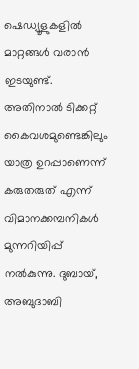ഷെഡ്യൂളുകളില്‍ മാറ്റങ്ങള്‍ വരാന്‍ ഇടയുണ്ട്. അതിനാല്‍ ടിക്കറ്റ് കൈവശമുണ്ടെങ്കിലും യാത്ര ഉറപ്പാണെന്ന് കരുതരുത് എന്ന് വിമാനക്കമ്പനികള്‍ മുന്നറിയിപ്പ് നല്‍കുന്നു. ദുബായ്, അബുദാബി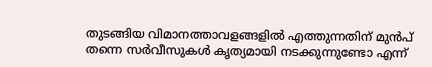തുടങ്ങിയ വിമാനത്താവളങ്ങളില്‍ എത്തുന്നതിന് മുന്‍പ് തന്നെ സര്‍വീസുകള്‍ കൃത്യമായി നടക്കുന്നുണ്ടോ എന്ന്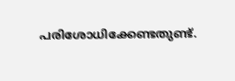പരിശോധിക്കേണ്ടതുണ്ട്.